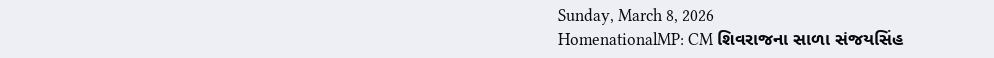Sunday, March 8, 2026
HomenationalMP: CM શિવરાજના સાળા સંજયસિંહ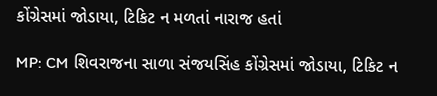કોંગ્રેસમાં જોડાયા, ટિકિટ ન મળતાં નારાજ હતાં

MP: CM શિવરાજના સાળા સંજયસિંહ કોંગ્રેસમાં જોડાયા, ટિકિટ ન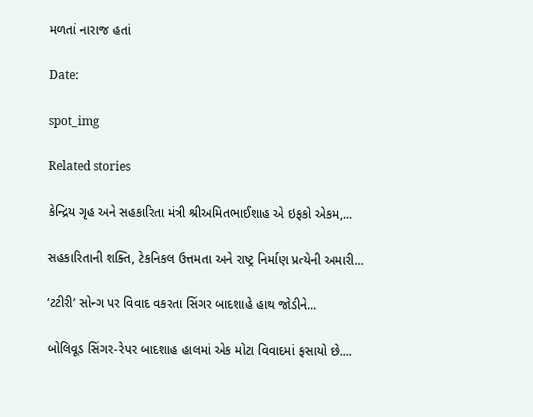મળતાં નારાજ હતાં

Date:

spot_img

Related stories

કેન્દ્રિય ગૃહ અને સહકારિતા મંત્રી શ્રીઅમિતભાઈશાહ એ ઇફકો એકમ,...

સહકારિતાની શક્તિ, ટેકનિકલ ઉત્તમતા અને રાષ્ટ્ર નિર્માણ પ્રત્યેની અમારી...

‘ટટીરી’ સોન્ગ પર વિવાદ વકરતા સિંગર બાદશાહે હાથ જોડીને...

બોલિવૂડ સિંગર-રેપર બાદશાહ હાલમાં એક મોટા વિવાદમાં ફસાયો છે....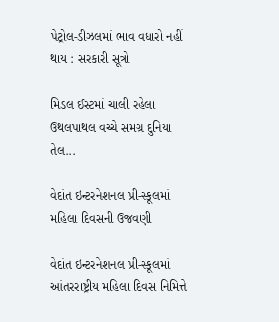પેટ્રોલ-ડીઝલમાં ભાવ વધારો નહીં થાય : સરકારી સૂત્રો

મિડલ ઈસ્ટમાં ચાલી રહેલા ઉથલપાથલ વચ્ચે સમગ્ર દુનિયા તેલ...

વેદાંત ઇન્ટરનેશનલ પ્રી-સ્કૂલમાં મહિલા દિવસની ઉજવણી

વેદાંત ઇન્ટરનેશનલ પ્રી-સ્કૂલમાં આંતરરાષ્ટ્રીય મહિલા દિવસ નિમિત્તે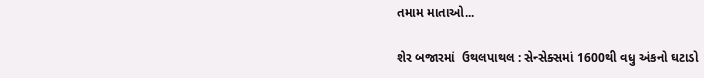તમામ માતાઓ...

શેર બજારમાં  ઉથલપાથલ : સેન્સેક્સમાં 1600થી વધુ અંકનો ઘટાડો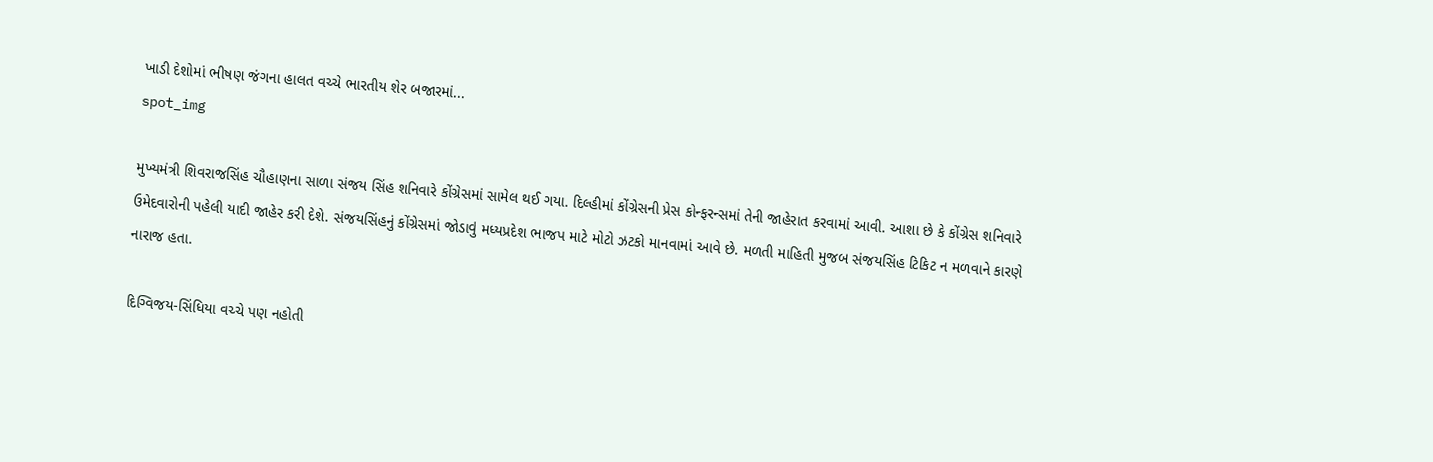ખાડી દેશોમાં ભીષણ જંગના હાલત વચ્ચે ભારતીય શેર બજારમાં...
spot_img

મુખ્યમંત્રી શિવરાજસિંહ ચૌહાણના સાળા સંજય સિંહ શનિવારે કોંગ્રેસમાં સામેલ થઈ ગયા. દિલ્હીમાં કોંગ્રેસની પ્રેસ કોન્ફરન્સમાં તેની જાહેરાત કરવામાં આવી. આશા છે કે કોંગ્રેસ શનિવારે ઉમેદવારોની પહેલી યાદી જાહેર કરી દેશે. સંજયસિંહનું કોંગ્રેસમાં જોડાવું મધ્યપ્રદેશ ભાજપ માટે મોટો ઝટકો માનવામાં આવે છે. મળતી માહિતી મુજબ સંજયસિંહ ટિકિટ ન મળવાને કારણે નારાજ હતા.

દિગ્વિજય-સિંધિયા વચ્ચે પણ નહોતી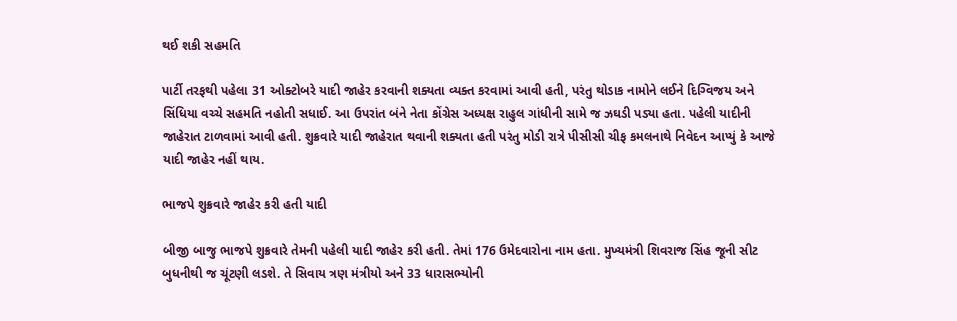થઈ શકી સહમતિ

પાર્ટી તરફથી પહેલા 31 ઓક્ટોબરે યાદી જાહેર કરવાની શક્યતા વ્યક્ત કરવામાં આવી હતી, પરંતુ થોડાક નામોને લઈને દિગ્વિજય અને સિંધિયા વચ્ચે સહમતિ નહોતી સધાઈ. આ ઉપરાંત બંને નેતા કોંગ્રેસ અધ્યક્ષ રાહુલ ગાંધીની સામે જ ઝઘડી પડ્યા હતા. પહેલી યાદીની જાહેરાત ટાળવામાં આવી હતી. શુક્રવારે યાદી જાહેરાત થવાની શક્યતા હતી પરંતુ મોડી રાત્રે પીસીસી ચીફ કમલનાથે નિવેદન આપ્યું કે આજે યાદી જાહેર નહીં થાય.

ભાજપે શુક્રવારે જાહેર કરી હતી યાદી

બીજી બાજુ ભાજપે શુક્રવારે તેમની પહેલી યાદી જાહેર કરી હતી. તેમાં 176 ઉમેદવારોના નામ હતા. મુખ્યમંત્રી શિવરાજ સિંહ જૂની સીટ બુધનીથી જ ચૂંટણી લડશે. તે સિવાય ત્રણ મંત્રીયો અને 33 ધારાસભ્યોની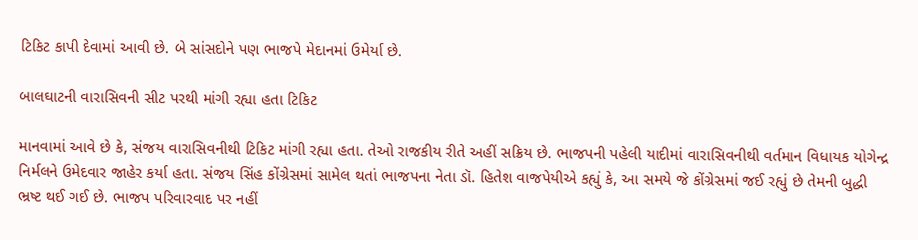ટિકિટ કાપી દેવામાં આવી છે. બે સાંસદોને પણ ભાજપે મેદાનમાં ઉમેર્યા છે.

બાલઘાટની વારાસિવની સીટ પરથી માંગી રહ્યા હતા ટિકિટ

માનવામાં આવે છે કે, સંજય વારાસિવનીથી ટિકિટ માંગી રહ્યા હતા. તેઓ રાજકીય રીતે અહીં સક્રિય છે. ભાજપની પહેલી યાદીમાં વારાસિવનીથી વર્તમાન વિધાયક યોગેન્દ્ર નિર્મલને ઉમેદવાર જાહેર કર્યા હતા. સંજય સિંહ કોંગ્રેસમાં સામેલ થતાં ભાજપના નેતા ડૉ. હિતેશ વાજપેયીએ કહ્યું કે, આ સમયે જે કોંગ્રેસમાં જઈ રહ્યું છે તેમની બુદ્ધી ભ્રષ્ટ થઈ ગઈ છે. ભાજપ પરિવારવાદ પર નહીં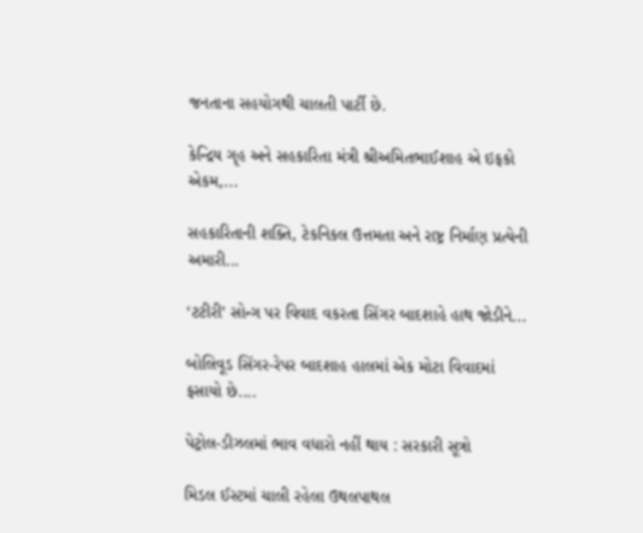જનતાના સહયોગથી ચાલતી પાર્ટી છે.

કેન્દ્રિય ગૃહ અને સહકારિતા મંત્રી શ્રીઅમિતભાઈશાહ એ ઇફકો એકમ,...

સહકારિતાની શક્તિ, ટેકનિકલ ઉત્તમતા અને રાષ્ટ્ર નિર્માણ પ્રત્યેની અમારી...

‘ટટીરી’ સોન્ગ પર વિવાદ વકરતા સિંગર બાદશાહે હાથ જોડીને...

બોલિવૂડ સિંગર-રેપર બાદશાહ હાલમાં એક મોટા વિવાદમાં ફસાયો છે....

પેટ્રોલ-ડીઝલમાં ભાવ વધારો નહીં થાય : સરકારી સૂત્રો

મિડલ ઈસ્ટમાં ચાલી રહેલા ઉથલપાથલ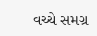વચ્ચે સમગ્ર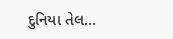દુનિયા તેલ...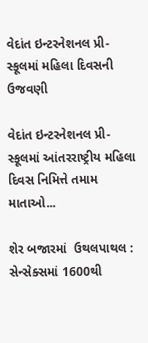વેદાંત ઇન્ટરનેશનલ પ્રી-સ્કૂલમાં મહિલા દિવસની ઉજવણી

વેદાંત ઇન્ટરનેશનલ પ્રી-સ્કૂલમાં આંતરરાષ્ટ્રીય મહિલા દિવસ નિમિત્તે તમામ માતાઓ...

શેર બજારમાં  ઉથલપાથલ : સેન્સેક્સમાં 1600થી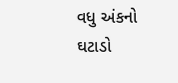વધુ અંકનો ઘટાડો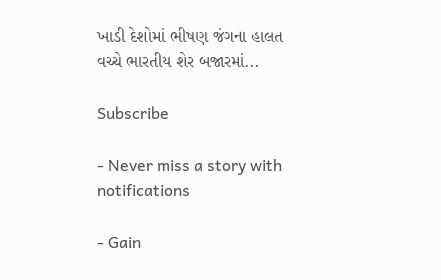ખાડી દેશોમાં ભીષણ જંગના હાલત વચ્ચે ભારતીય શેર બજારમાં...

Subscribe

- Never miss a story with notifications

- Gain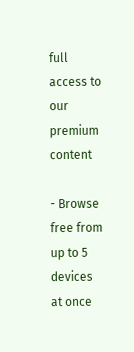full access to our premium content

- Browse free from up to 5 devices at once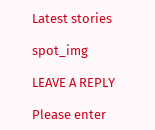Latest stories

spot_img

LEAVE A REPLY

Please enter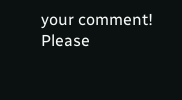your comment!
Please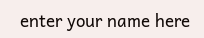enter your name here